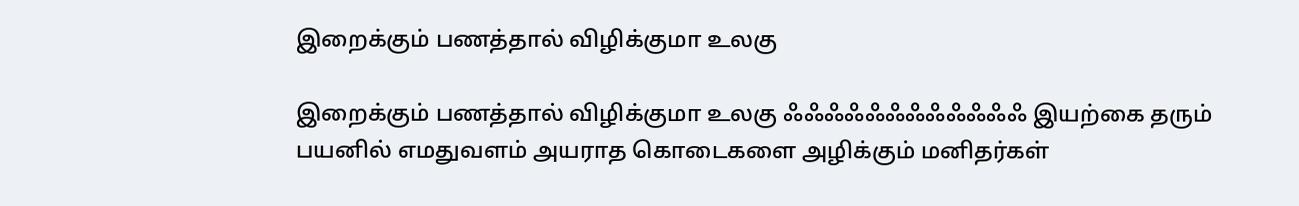இறைக்கும் பணத்தால் விழிக்குமா உலகு

இறைக்கும் பணத்தால் விழிக்குமா உலகு ஃஃஃஃஃஃஃஃஃஃஃஃ இயற்கை தரும் பயனில் எமதுவளம் அயராத கொடைகளை அழிக்கும் மனிதர்கள்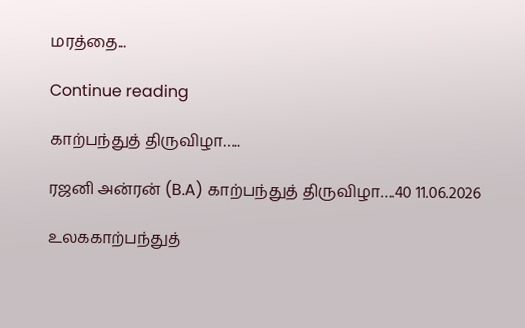மரத்தை...

Continue reading

காற்பந்துத் திருவிழா…..

ரஜனி அன்ரன் (B.A) காற்பந்துத் திருவிழா….40 11.06.2026

உலககாற்பந்துத்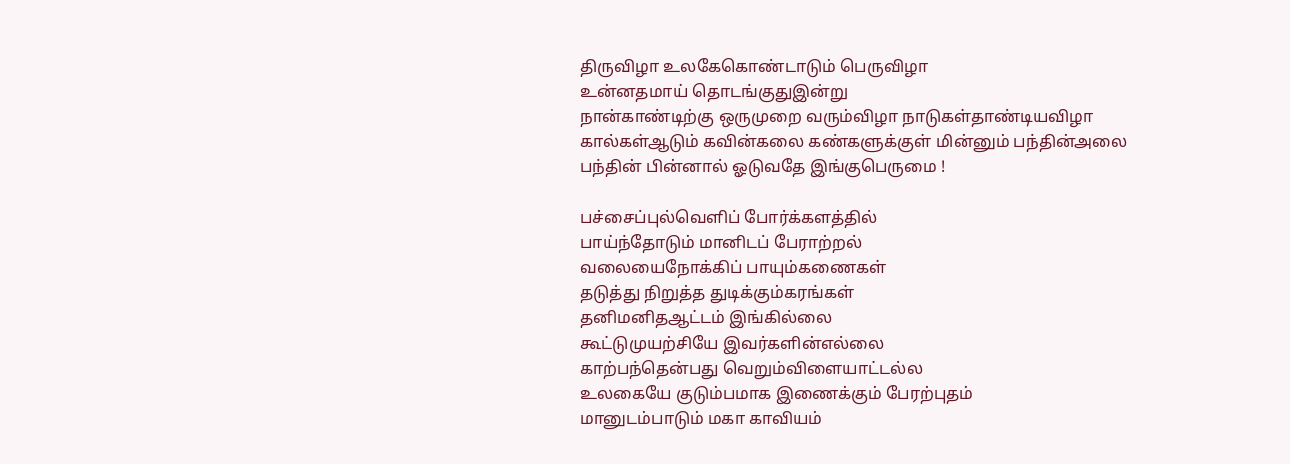திருவிழா உலகேகொண்டாடும் பெருவிழா
உன்னதமாய் தொடங்குதுஇன்று
நான்காண்டிற்கு ஒருமுறை வரும்விழா நாடுகள்தாண்டியவிழா
கால்கள்ஆடும் கவின்கலை கண்களுக்குள் மின்னும் பந்தின்அலை
பந்தின் பின்னால் ஓடுவதே இங்குபெருமை !

பச்சைப்புல்வெளிப் போர்க்களத்தில்
பாய்ந்தோடும் மானிடப் பேராற்றல்
வலையைநோக்கிப் பாயும்கணைகள்
தடுத்து நிறுத்த துடிக்கும்கரங்கள்
தனிமனிதஆட்டம் இங்கில்லை
கூட்டுமுயற்சியே இவர்களின்எல்லை
காற்பந்தென்பது வெறும்விளையாட்டல்ல
உலகையே குடும்பமாக இணைக்கும் பேரற்புதம்
மானுடம்பாடும் மகா காவியம்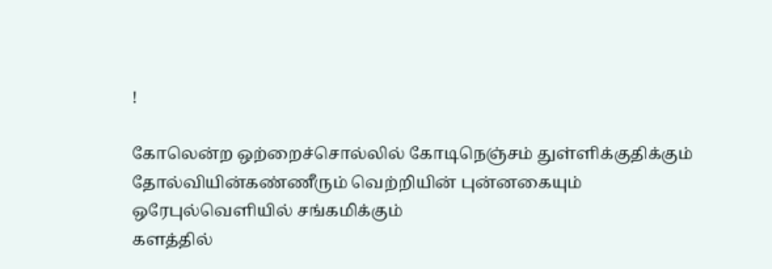!

கோலென்ற ஒற்றைச்சொல்லில் கோடிநெஞ்சம் துள்ளிக்குதிக்கும்
தோல்வியின்கண்ணீரும் வெற்றியின் புன்னகையும்
ஒரேபுல்வெளியில் சங்கமிக்கும்
களத்தில்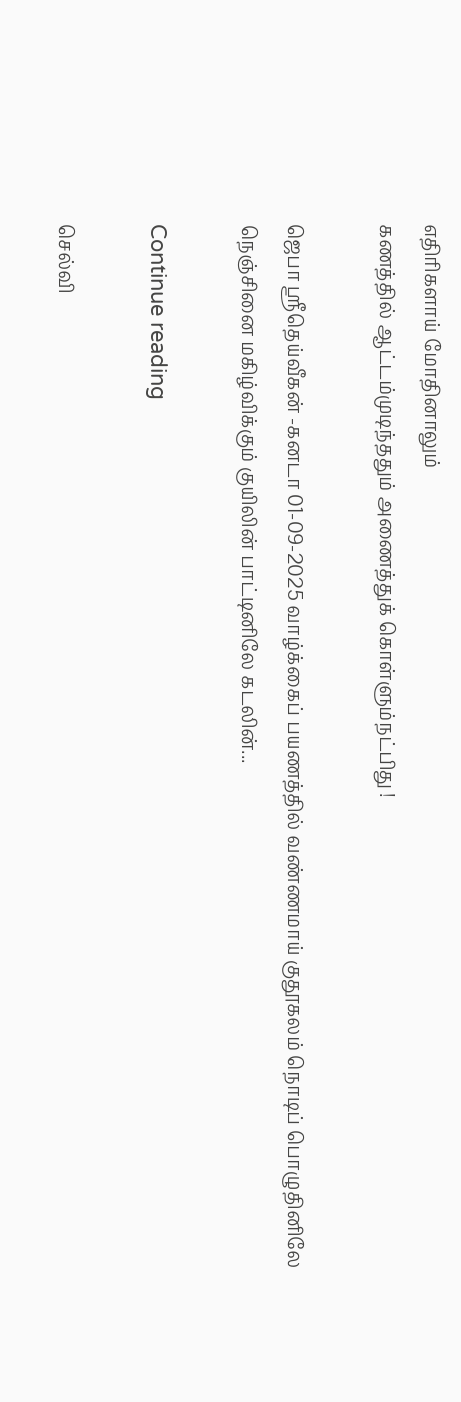எதிரிகளாய் மோதினாலும்
கணத்தில் ஆட்டம்முடிந்ததும் அணைத்துக் கொள்ளும்நட்பிது !

ஜெபா ஸ்ரீதெய்வீகன் -கனடா 01-09-2025 வாழ்க்கைப் பயணத்தில் வண்ணமாய் குதூகலம் நொடிப் பொழுதினிலே நெஞ்சினை மகிழ்விக்கும் குயிலின் பாட்டினிலே கடலின்...

Continue reading

செல்வி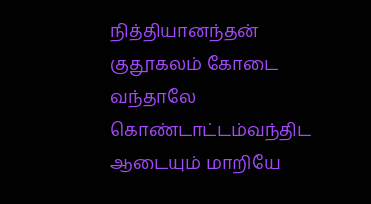நித்தியானந்தன் குதூகலம் கோடை வந்தாலே கொண்டாட்டம்வந்திட ஆடையும் மாறியே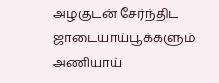அழகுடன் சேர்ந்திட ஜாடையாய்பூக்களும் அணியாய்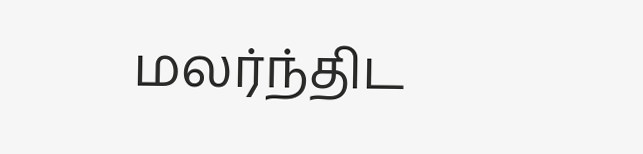மலர்ந்திட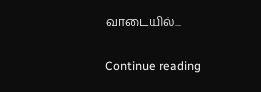வாடையில்...

Continue reading